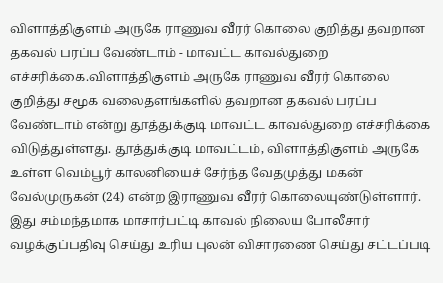விளாத்திகுளம் அருகே ராணுவ வீரர் கொலை குறித்து தவறான தகவல் பரப்ப வேண்டாம் - மாவட்ட காவல்துறை எச்சரிக்கை.விளாத்திகுளம் அருகே ராணுவ வீரர் கொலை குறித்து சமூக வலைதளங்களில் தவறான தகவல் பரப்ப வேண்டாம் என்று தூத்துக்குடி மாவட்ட காவல்துறை எச்சரிக்கை விடுத்துள்ளது. தூத்துக்குடி மாவட்டம், விளாத்திகுளம் அருகே உள்ள வெம்பூர் காலனியைச் சேர்ந்த வேதமுத்து மகன் வேல்முருகன் (24) என்ற இராணுவ வீரர் கொலையுண்டுள்ளார். இது சம்மந்தமாக மாசார்பட்டி காவல் நிலைய போலீசார் வழக்குப்பதிவு செய்து உரிய புலன் விசாரணை செய்து சட்டப்படி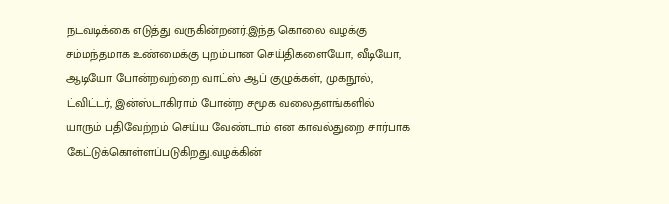நடவடிக்கை எடுத்து வருகின்றனர்.இந்த கொலை வழக்கு சம்மந்தமாக உண்மைக்கு புறம்பான செய்திகளையோ, வீடியோ, ஆடியோ போன்றவற்றை வாட்ஸ் ஆப் குழுக்கள், முகநூல், ட்விட்டர், இன்ஸ்டாகிராம் போன்ற சமூக வலைதளங்களில் யாரும் பதிவேற்றம் செய்ய வேண்டாம் என காவல்துறை சார்பாக கேட்டுக்கொள்ளப்படுகிறது.வழக்கின்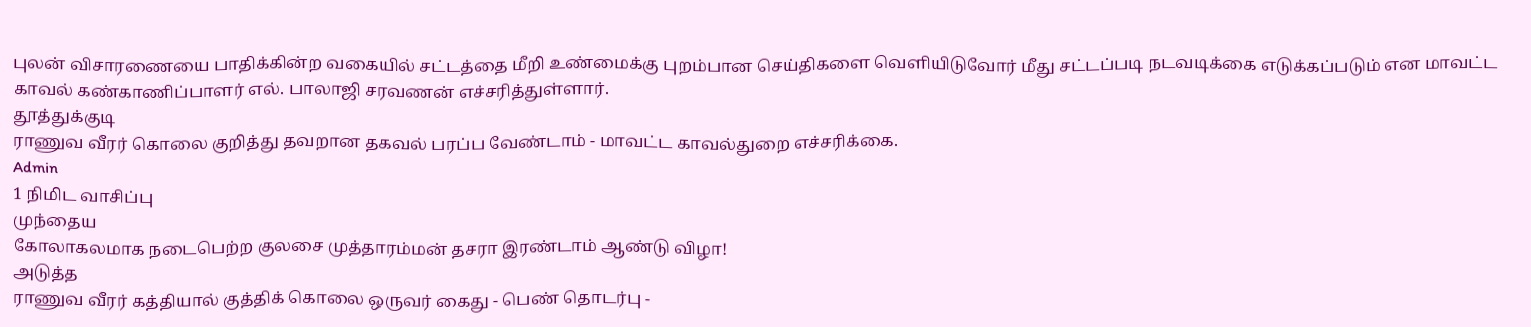புலன் விசாரணையை பாதிக்கின்ற வகையில் சட்டத்தை மீறி உண்மைக்கு புறம்பான செய்திகளை வெளியிடுவோர் மீது சட்டப்படி நடவடிக்கை எடுக்கப்படும் என மாவட்ட காவல் கண்காணிப்பாளர் எல். பாலாஜி சரவணன் எச்சரித்துள்ளார்.
தூத்துக்குடி
ராணுவ வீரர் கொலை குறித்து தவறான தகவல் பரப்ப வேண்டாம் - மாவட்ட காவல்துறை எச்சரிக்கை.
Admin
1 நிமிட வாசிப்பு
முந்தைய
கோலாகலமாக நடைபெற்ற குலசை முத்தாரம்மன் தசரா இரண்டாம் ஆண்டு விழா!
அடுத்த
ராணுவ வீரர் கத்தியால் குத்திக் கொலை ஒருவர் கைது - பெண் தொடர்பு -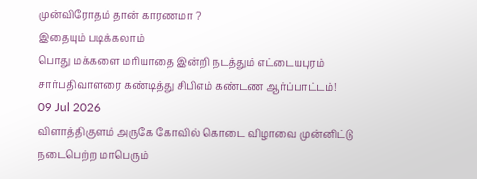முன்விரோதம் தான் காரணமா ?
இதையும் படிக்கலாம்
பொது மக்களை மரியாதை இன்றி நடத்தும் எட்டையபுரம் சார்பதிவாளரை கண்டித்து சிபிஎம் கண்டண ஆர்ப்பாட்டம்!
09 Jul 2026
விளாத்திகுளம் அருகே கோவில் கொடை விழாவை முன்னிட்டு நடைபெற்ற மாபெரும்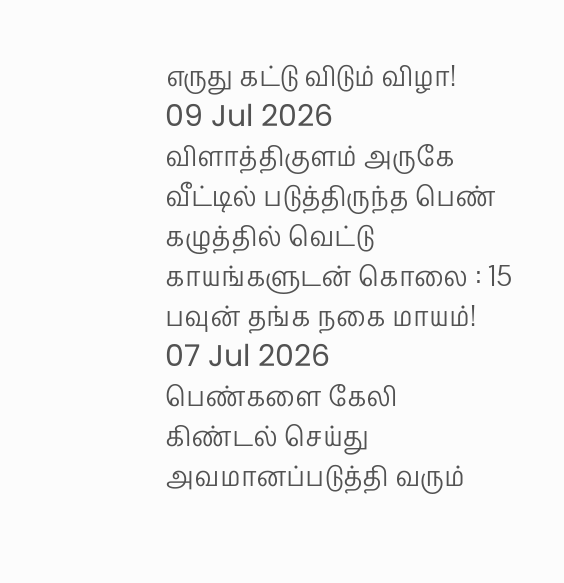எருது கட்டு விடும் விழா!
09 Jul 2026
விளாத்திகுளம் அருகே வீட்டில் படுத்திருந்த பெண் கழுத்தில் வெட்டு காயங்களுடன் கொலை : 15 பவுன் தங்க நகை மாயம்!
07 Jul 2026
பெண்களை கேலி கிண்டல் செய்து அவமானப்படுத்தி வரும்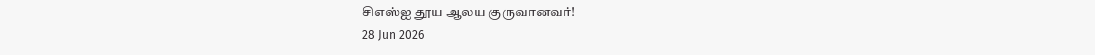சிஎஸ்ஐ தூய ஆலய குருவானவர்!
28 Jun 2026